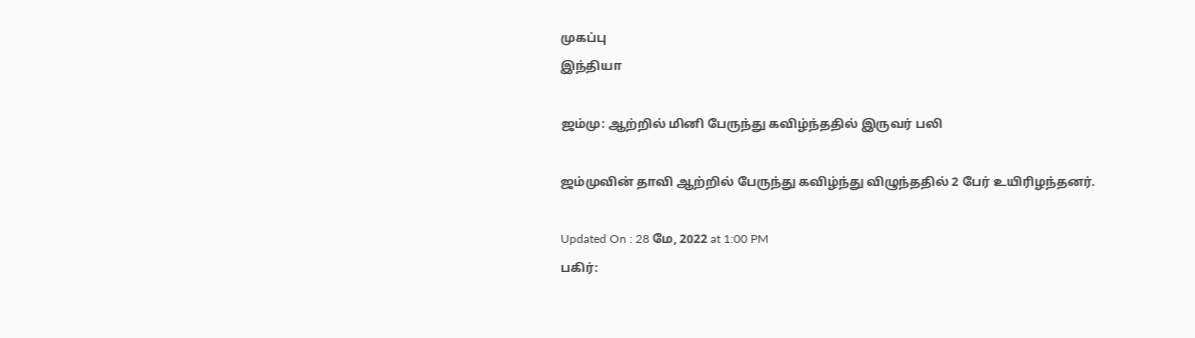முகப்பு
இந்தியா

ஜம்மு: ஆற்றில் மினி பேருந்து கவிழ்ந்ததில் இருவர் பலி

ஜம்முவின் தாவி ஆற்றில் பேருந்து கவிழ்ந்து விழுந்ததில் 2 பேர் உயிரிழந்தனர்.

Updated On : 28 மே, 2022 at 1:00 PM
பகிர்: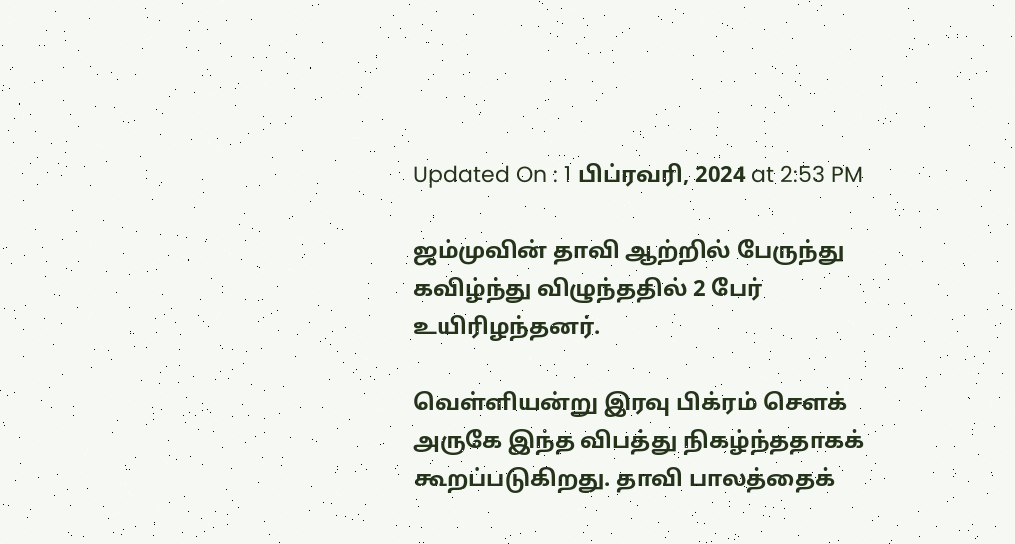Updated On : 1 பிப்ரவரி, 2024 at 2:53 PM

ஜம்முவின் தாவி ஆற்றில் பேருந்து கவிழ்ந்து விழுந்ததில் 2 பேர் உயிரிழந்தனர்.

வெள்ளியன்று இரவு பிக்ரம் சௌக் அருகே இந்த விபத்து நிகழ்ந்ததாகக் கூறப்படுகிறது. தாவி பாலத்தைக்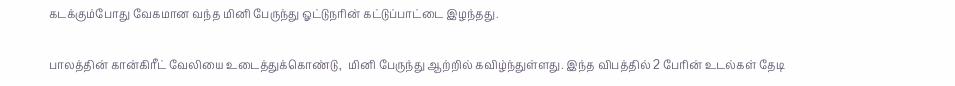கடக்கும்போது வேகமான வந்த மினி பேருந்து ஓட்டுநரின் கட்டுப்பாட்டை இழந்தது.

பாலத்தின் கான்கிரீட் வேலியை உடைத்துக்கொண்டு,  மினி பேருந்து ஆற்றில் கவிழ்ந்துள்ளது. இந்த விபத்தில் 2 பேரின் உடல்கள் தேடி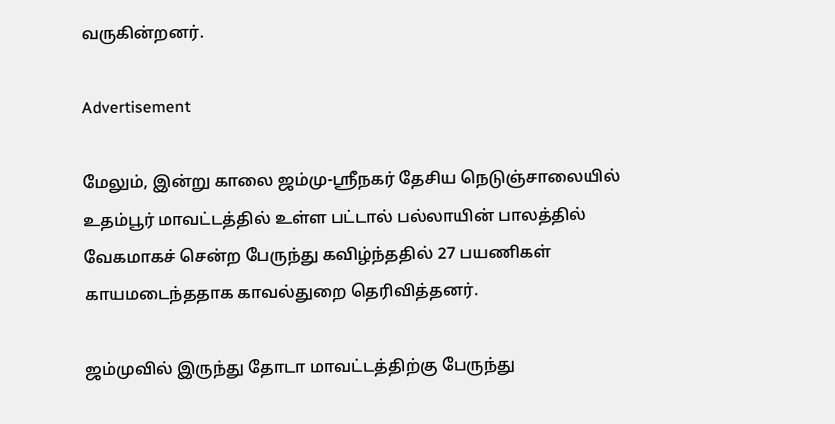வருகின்றனர்.

Advertisement

மேலும், இன்று காலை ஜம்மு-ஸ்ரீநகர் தேசிய நெடுஞ்சாலையில் உதம்பூர் மாவட்டத்தில் உள்ள பட்டால் பல்லாயின் பாலத்தில் வேகமாகச் சென்ற பேருந்து கவிழ்ந்ததில் 27 பயணிகள் காயமடைந்ததாக காவல்துறை தெரிவித்தனர்.

ஜம்முவில் இருந்து தோடா மாவட்டத்திற்கு பேருந்து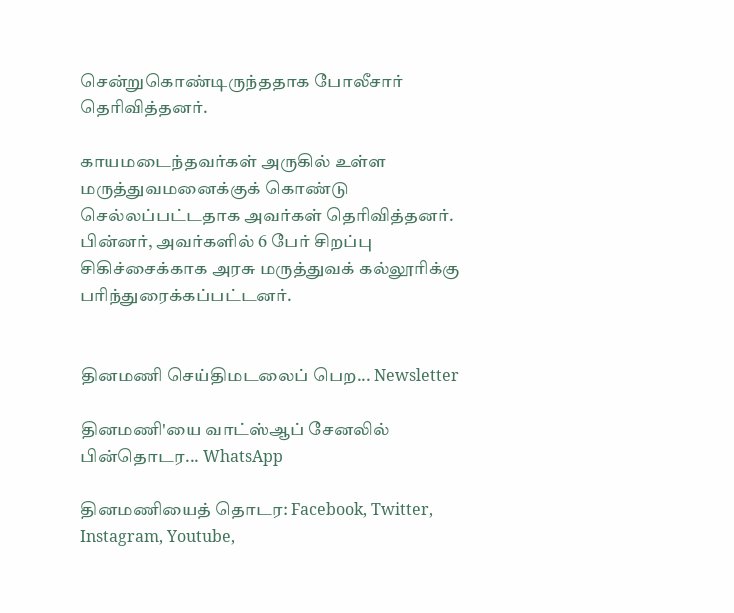சென்றுகொண்டிருந்ததாக போலீசார் தெரிவித்தனர்.

காயமடைந்தவர்கள் அருகில் உள்ள மருத்துவமனைக்குக் கொண்டு செல்லப்பட்டதாக அவர்கள் தெரிவித்தனர். பின்னர், அவர்களில் 6 பேர் சிறப்பு சிகிச்சைக்காக அரசு மருத்துவக் கல்லூரிக்கு பரிந்துரைக்கப்பட்டனர்.


தினமணி செய்திமடலைப் பெற... Newsletter

தினமணி'யை வாட்ஸ்ஆப் சேனலில் பின்தொடர... WhatsApp

தினமணியைத் தொடர: Facebook, Twitter, Instagram, Youtube,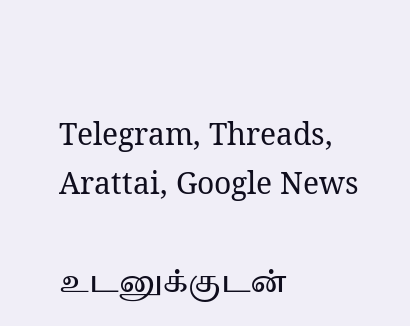Telegram, Threads, Arattai, Google News

உடனுக்குடன்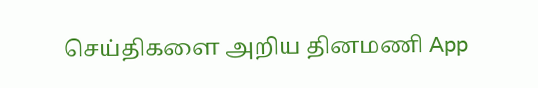செய்திகளை அறிய தினமணி App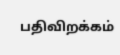பதிவிறக்கம்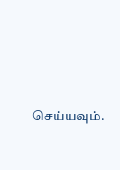செய்யவும்.